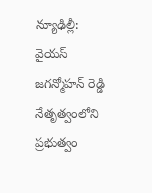న్యూఢిల్లీ: వైయస్ జగన్మోహన్ రెడ్డి నేతృత్వంలోని ప్రభుత్వం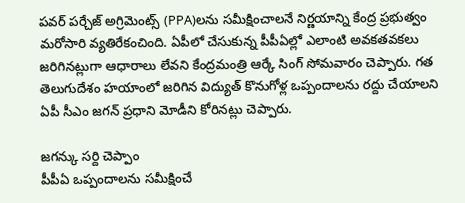పవర్ పర్చేజ్ అగ్రిమెంట్స్ (PPA)లను సమీక్షించాలనే నిర్ణయాన్ని కేంద్ర ప్రభుత్వం మరోసారి వ్యతిరేకంచింది. ఏపీలో చేసుకున్న పీపీఏల్లో ఎలాంటి అవకతవకలు జరిగినట్లుగా ఆధారాలు లేవని కేంద్రమంత్రి ఆర్కే సింగ్ సోమవారం చెప్పారు. గత తెలుగుదేశం హయాంలో జరిగిన విద్యుత్ కొనుగోళ్ల ఒప్పందాలను రద్దు చేయాలని ఏపీ సీఎం జగన్ ప్రధాని మోడీని కోరినట్లు చెప్పారు.

జగన్కు సర్ది చెప్పాం
పీపీఏ ఒప్పందాలను సమీక్షించే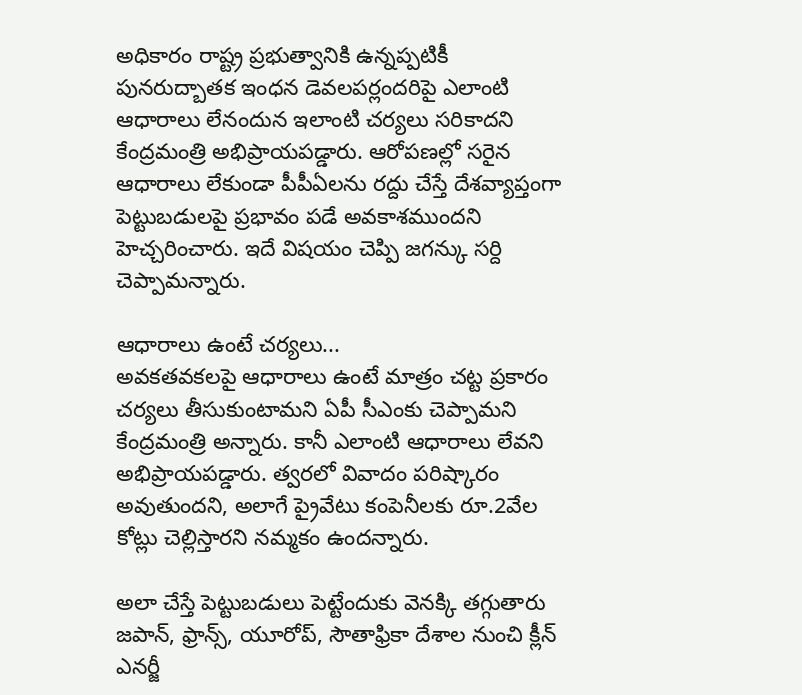అధికారం రాష్ట్ర ప్రభుత్వానికి ఉన్నప్పటికీ పునరుద్బాతక ఇంధన డెవలపర్లందరిపై ఎలాంటి ఆధారాలు లేనందున ఇలాంటి చర్యలు సరికాదని కేంద్రమంత్రి అభిప్రాయపడ్డారు. ఆరోపణల్లో సరైన ఆధారాలు లేకుండా పీపీఏలను రద్దు చేస్తే దేశవ్యాప్తంగా పెట్టుబడులపై ప్రభావం పడే అవకాశముందని హెచ్చరించారు. ఇదే విషయం చెప్పి జగన్కు సర్ది చెప్పామన్నారు.

ఆధారాలు ఉంటే చర్యలు...
అవకతవకలపై ఆధారాలు ఉంటే మాత్రం చట్ట ప్రకారం చర్యలు తీసుకుంటామని ఏపీ సీఎంకు చెప్పామని కేంద్రమంత్రి అన్నారు. కానీ ఎలాంటి ఆధారాలు లేవని అభిప్రాయపడ్డారు. త్వరలో వివాదం పరిష్కారం అవుతుందని, అలాగే ప్రైవేటు కంపెనీలకు రూ.2వేల కోట్లు చెల్లిస్తారని నమ్మకం ఉందన్నారు.

అలా చేస్తే పెట్టుబడులు పెట్టేందుకు వెనక్కి తగ్గుతారు
జపాన్, ఫ్రాన్స్, యూరోప్, సౌతాఫ్రికా దేశాల నుంచి క్లీన్ ఎనర్జీ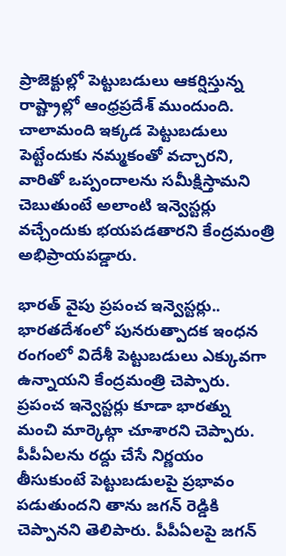ప్రాజెక్టుల్లో పెట్టుబడులు ఆకర్షిస్తున్న రాష్ట్రాల్లో ఆంధ్రప్రదేశ్ ముందుంది. చాలామంది ఇక్కడ పెట్టుబడులు పెట్టేందుకు నమ్మకంతో వచ్చారని, వారితో ఒప్పందాలను సమీక్షిస్తామని చెబుతుంటే అలాంటి ఇన్వెస్టర్లు వచ్చేందుకు భయపడతారని కేంద్రమంత్రి అభిప్రాయపడ్డారు.

భారత్ వైపు ప్రపంచ ఇన్వెస్టర్లు..
భారతదేశంలో పునరుత్పాదక ఇంధన రంగంలో విదేశీ పెట్టుబడులు ఎక్కువగా ఉన్నాయని కేంద్రమంత్రి చెప్పారు. ప్రపంచ ఇన్వెస్టర్లు కూడా భారత్ను మంచి మార్కెట్గా చూశారని చెప్పారు. పీపీఏలను రద్దు చేసే నిర్ణయం తీసుకుంటే పెట్టుబడులపై ప్రభావం పడుతుందని తాను జగన్ రెడ్డికి చెప్పానని తెలిపారు. పీపీఏలపై జగన్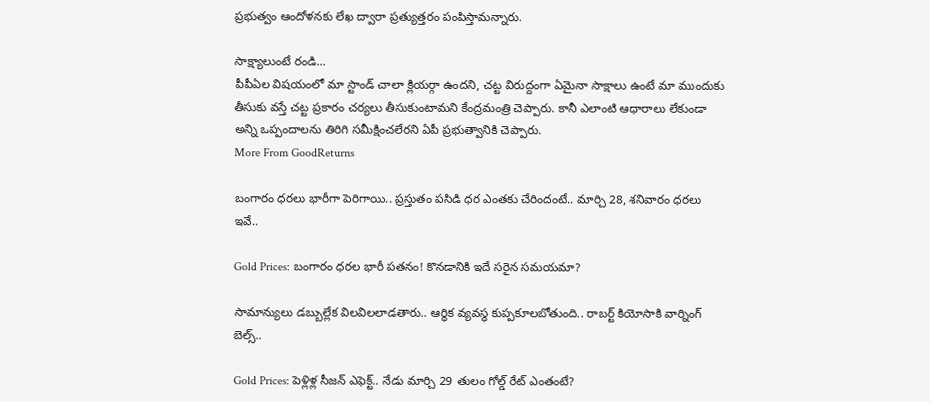ప్రభుత్వం ఆందోళనకు లేఖ ద్వారా ప్రత్యుత్తరం పంపిస్తామన్నారు.

సాక్ష్యాలుంటే రండి...
పీపీఏల విషయంలో మా స్టాండ్ చాలా క్లియర్గా ఉందని, చట్ట విరుద్దంగా ఏమైనా సాక్షాలు ఉంటే మా ముందుకు తీసుకు వస్తే చట్ట ప్రకారం చర్యలు తీసుకుంటామని కేంద్రమంత్రి చెప్పారు. కానీ ఎలాంటి ఆధారాలు లేకుండా అన్ని ఒప్పందాలను తిరిగి సమీక్షించలేరని ఏపీ ప్రభుత్వానికి చెప్పారు.
More From GoodReturns

బంగారం ధరలు భారీగా పెరిగాయి.. ప్రస్తుతం పసిడి ధర ఎంతకు చేరిందంటే.. మార్చి 28, శనివారం ధరలు ఇవే..

Gold Prices: బంగారం ధరల భారీ పతనం! కొనడానికి ఇదే సరైన సమయమా?

సామాన్యులు డబ్బుల్లేక విలవిలలాడతారు.. ఆర్థిక వ్యవస్థ కుప్పకూలబోతుంది.. రాబర్ట్ కియోసాకి వార్నింగ్ బెల్స్..

Gold Prices: పెళ్లిళ్ల సీజన్ ఎఫెక్ట్.. నేడు మార్చి 29 తులం గోల్డ్ రేట్ ఎంతంటే?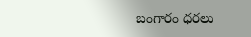బంగారం ధరలు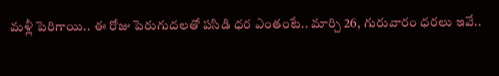మళ్లీ పెరిగాయి.. ఈ రోజు పెరుగుదలతో పసిడి ధర ఎంతంటే.. మార్చి 26, గురువారం ధరలు ఇవే..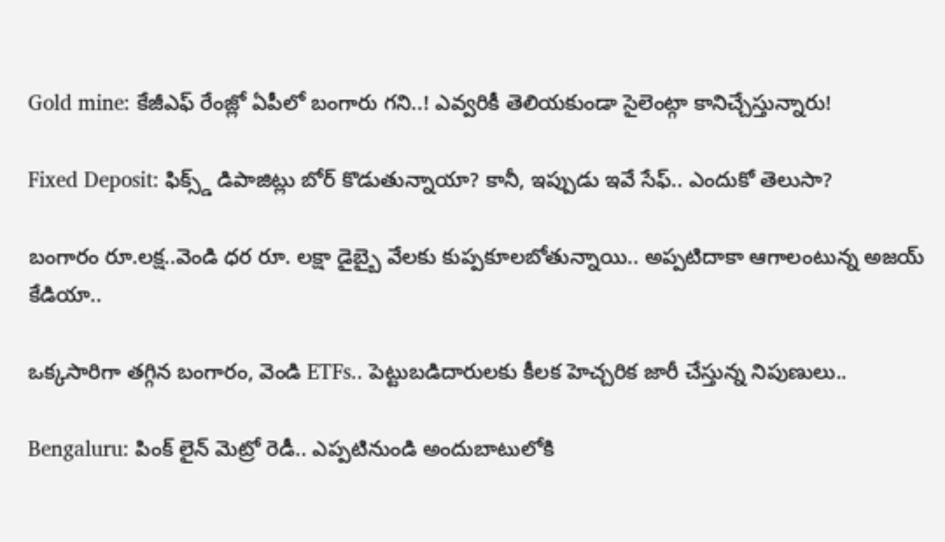Gold mine: కేజీఎఫ్ రేంజ్లో ఏపీలో బంగారు గని..! ఎవ్వరికీ తెలియకుండా సైలెంట్గా కానిచ్చేస్తున్నారు!

Fixed Deposit: ఫిక్స్డ్ డిపాజిట్లు బోర్ కొడుతున్నాయా? కానీ, ఇప్పుడు ఇవే సేఫ్.. ఎందుకో తెలుసా?

బంగారం రూ.లక్ష..వెండి ధర రూ. లక్షా డైబ్బై వేలకు కుప్పకూలబోతున్నాయి.. అప్పటిదాకా ఆగాలంటున్న అజయ్ కేడియా..

ఒక్కసారిగా తగ్గిన బంగారం, వెండి ETFs.. పెట్టుబడిదారులకు కీలక హెచ్చరిక జారీ చేస్తున్న నిపుణులు..

Bengaluru: పింక్ లైన్ మెట్రో రెడీ.. ఎప్పటినుండి అందుబాటులోకి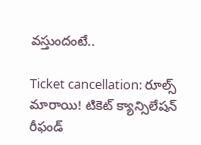వస్తుందంటే..

Ticket cancellation: రూల్స్ మారాయి! టికెట్ క్యాన్సిలేషన్ రీఫండ్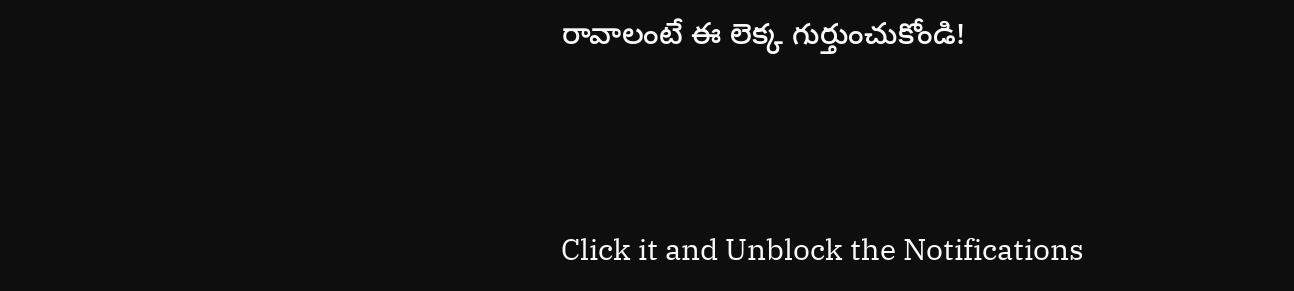రావాలంటే ఈ లెక్క గుర్తుంచుకోండి!



Click it and Unblock the Notifications